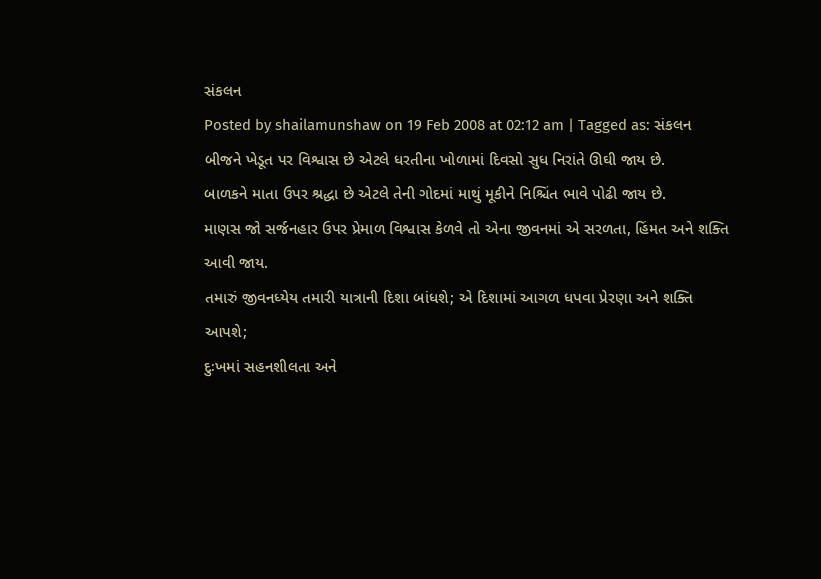સંકલન
Posted by shailamunshaw on 19 Feb 2008 at 02:12 am | Tagged as: સંકલન
બીજને ખેડૂત પર વિશ્વાસ છે એટલે ધરતીના ખોળામાં દિવસો સુધ નિરાંતે ઊઘી જાય છે.
બાળકને માતા ઉપર શ્રદ્ધા છે એટલે તેની ગોદમાં માથું મૂકીને નિશ્ચિંત ભાવે પોઢી જાય છે.
માણસ જો સર્જનહાર ઉપર પ્રેમાળ વિશ્વાસ કેળવે તો એના જીવનમાં એ સરળતા, હિંમત અને શક્તિ આવી જાય.
તમારું જીવનધ્યેય તમારી યાત્રાની દિશા બાંધશે; એ દિશામાં આગળ ધપવા પ્રેરણા અને શક્તિ આપશે;
દુઃખમાં સહનશીલતા અને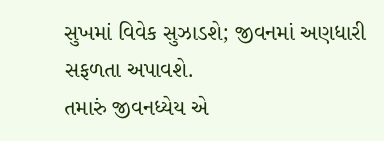સુખમાં વિવેક સુઝાડશે; જીવનમાં અણધારી સફળતા અપાવશે.
તમારું જીવનધ્યેય એ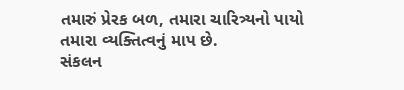તમારું પ્રેરક બળ, તમારા ચારિત્ર્યનો પાયો તમારા વ્યક્તિત્વનું માપ છે.
સંકલન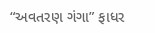“અવતરણ ગંગા” ફાધર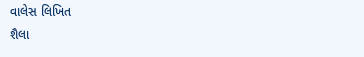વાલેસ લિખિત
શૈલા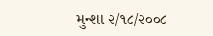મુન્શા ૨/૧૮/૨૦૦૮